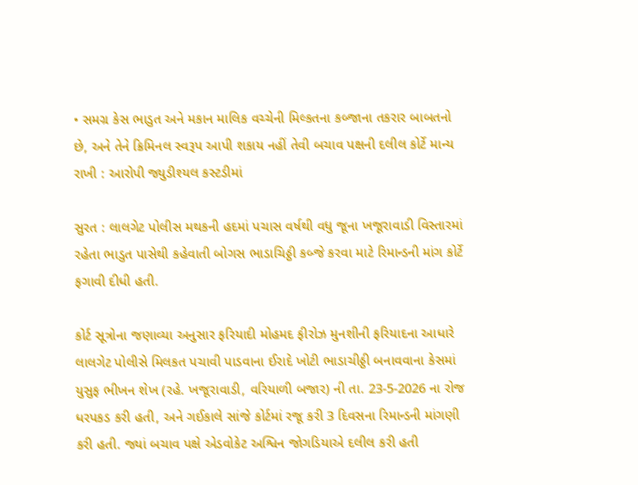• સમગ્ર કેસ ભાડુત અને મકાન માલિક વચ્ચેની મિલ્કતના કબ્જાના તકરાર બાબતનો છે, અને તેને ક્રિમિનલ સ્વરૂપ આપી શકાય નહીં તેવી બચાવ પક્ષની દલીલ કોર્ટે માન્ય રાખી : આરોપી જ્યુડીશ્યલ કસ્ટડીમાં

સુરત : લાલગેટ પોલીસ મથકની હદમાં પચાસ વર્ષથી વધુ જૂના ખજૂરાવાડી વિસ્તારમાં રહેતા ભાડુત પાસેથી કહેવાતી બોગસ ભાડાચિઠ્ઠી કબ્જે કરવા માટે રિમાન્ડની માંગ કોર્ટે ફગાવી દીધી હતી.

કોર્ટ સૂત્રોના જણાવ્યા અનુસાર ફરિયાદી મોહમદ ફીરોઝ મુનશીની ફરિયાદના આધારે લાલગેટ પોલીસે મિલકત પચાવી પાડવાના ઈરાદે ખોટી ભાડાચીઠ્ઠી બનાવવાના કેસમાં યુસુફ ભીખન શેખ (રહે. ખજૂરાવાડી, વરિયાળી બજાર) ની તા. 23-5-2026 ના રોજ ધરપકડ કરી હતી, અને ગઈકાલે સાંજે કોર્ટમાં રજૂ કરી 3 દિવસના રિમાન્ડની માંગણી કરી હતી. જ્યાં બચાવ પક્ષે એડવોકેટ અશ્વિન જોગડિયાએ દલીલ કરી હતી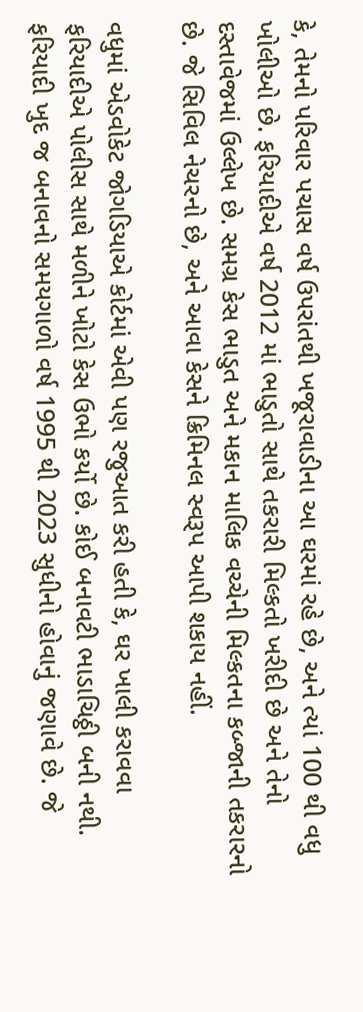કે, તેમનો પરિવાર પચાસ વર્ષ ઉપરાંતથી ખજૂરાવાડીના આ ઘરમાં રહે છે, અને ત્યાં 100 થી વધુ ખોલીઓ છે. ફરિયાદીએ વર્ષ 2012 માં ભાડુતો સાથે તકરારી મિલ્કતો ખરીદી છે અને તેનો દસ્તાવેજમાં ઉલ્લેખ છે. સમગ્ર કેસ ભાડુત અને મકાન માલિક વચ્ચેની મિલ્કતના કબ્જાની તકરારનો છે. જે સિવિલ નેચરનો છે, અને આવા કેસને ક્રિમિનલ સ્વરૂપ આપી શકાય નહીં.

વધુમાં એડવોકેટ જોગડિયાએ કોર્ટમાં એવી પણ રજુઆત કરી હતી કે, ઘર ખાલી કરાવવા ફરિયાદીએ પોલીસ સાથે મળીને ખોટો કેસ ઉભો કર્યો છે. કોઈ બનાવટી ભાડાચિઠ્ઠી બની નથી. ફરિયાદી ખુદ જ બનાવનો સમયગાળો વર્ષ 1995 થી 2023 સુધીનો હોવાનું જણાવે છે. જે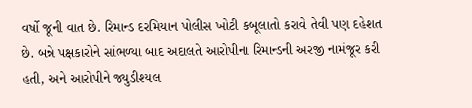વર્ષો જૂની વાત છે. રિમાન્ડ દરમિયાન પોલીસ ખોટી કબૂલાતો કરાવે તેવી પણ દહેશત છે. બન્ને પક્ષકારોને સાંભળ્યા બાદ અદાલતે આરોપીના રિમાન્ડની અરજી નામંજૂર કરી હતી, અને આરોપીને જ્યુડીશ્યલ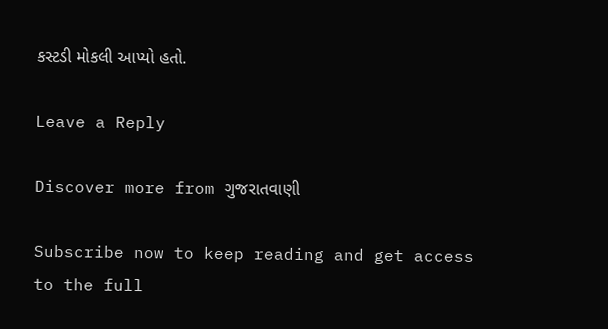કસ્ટડી મોકલી આપ્યો હતો.

Leave a Reply

Discover more from ગુજરાતવાણી

Subscribe now to keep reading and get access to the full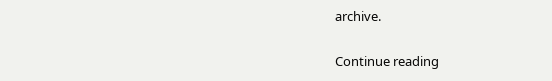archive.

Continue reading